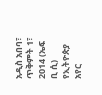አዲስ አበባ፣ ጥቅምት 1፣ 2014 (ኤፍ ቢ ሲ) የኢትዮጵያ አየር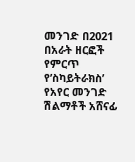መንገድ በ2021 በአራት ዘርፎች የምርጥ የ’ስካይትራክስ’ የአየር መንገድ ሽልማቶች አሸናፊ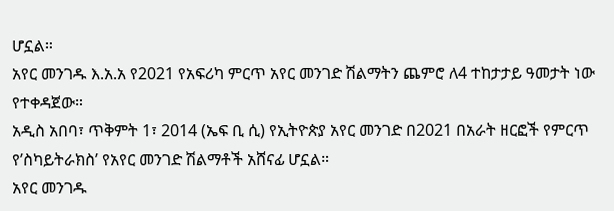ሆኗል።
አየር መንገዱ እ.አ.አ የ2021 የአፍሪካ ምርጥ አየር መንገድ ሽልማትን ጨምሮ ለ4 ተከታታይ ዓመታት ነው የተቀዳጀው።
አዲስ አበባ፣ ጥቅምት 1፣ 2014 (ኤፍ ቢ ሲ) የኢትዮጵያ አየር መንገድ በ2021 በአራት ዘርፎች የምርጥ የ’ስካይትራክስ’ የአየር መንገድ ሽልማቶች አሸናፊ ሆኗል።
አየር መንገዱ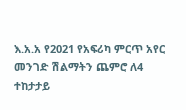እ.አ.አ የ2021 የአፍሪካ ምርጥ አየር መንገድ ሽልማትን ጨምሮ ለ4 ተከታታይ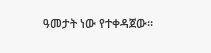ዓመታት ነው የተቀዳጀው።